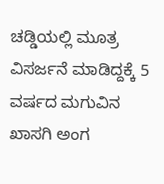ಚಡ್ಡಿಯಲ್ಲಿ ಮೂತ್ರ ವಿಸರ್ಜನೆ ಮಾಡಿದ್ದಕ್ಕೆ 5 ವರ್ಷದ ಮಗುವಿನ ಖಾಸಗಿ ಅಂಗ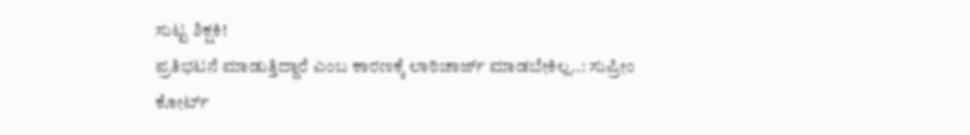ಸುಟ್ಟ ಶಿಕ್ಷಕಿ!
ಪ್ರತಿಭಟನೆ ಮಾಡುತ್ತಿದ್ದಾರೆ ಎಂಬ ಕಾರಣಕ್ಕೆ ಲಾಠಿಚಾರ್ಜ್ ಮಾಡಬೇಕಿಲ್ಲ..: ಸುಪ್ರೀಂ ಕೋರ್ಟ್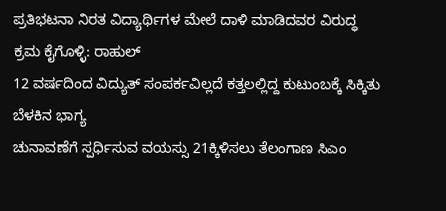ಪ್ರತಿಭಟನಾ ನಿರತ ವಿದ್ಯಾರ್ಥಿಗಳ ಮೇಲೆ ದಾಳಿ ಮಾಡಿದವರ ವಿರುದ್ಧ ಕ್ರಮ ಕೈಗೊಳ್ಳಿ: ರಾಹುಲ್
12 ವರ್ಷದಿಂದ ವಿದ್ಯುತ್ ಸಂಪರ್ಕವಿಲ್ಲದೆ ಕತ್ತಲಲ್ಲಿದ್ದ ಕುಟುಂಬಕ್ಕೆ ಸಿಕ್ಕಿತು ಬೆಳಕಿನ ಭಾಗ್ಯ
ಚುನಾವಣೆಗೆ ಸ್ಪರ್ಧಿಸುವ ವಯಸ್ಸು 21ಕ್ಕಿಳಿಸಲು ತೆಲಂಗಾಣ ಸಿಎಂ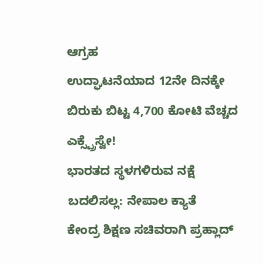ಆಗ್ರಹ
ಉದ್ಘಾಟನೆಯಾದ 12ನೇ ದಿನಕ್ಕೇ ಬಿರುಕು ಬಿಟ್ಟ 4,700 ಕೋಟಿ ವೆಚ್ಚದ ಎಕ್ಸ್ಪ್ರೆಸ್ವೇ!
ಭಾರತದ ಸ್ಥಳಗಳಿರುವ ನಕ್ಷೆ ಬದಲಿಸಲ್ಲ: ನೇಪಾಲ ಕ್ಯಾತೆ
ಕೇಂದ್ರ ಶಿಕ್ಷಣ ಸಚಿವರಾಗಿ ಪ್ರಹ್ಲಾದ್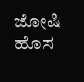ಜೋಷಿ ಹೊಸ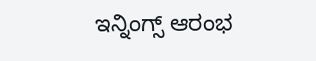ಇನ್ನಿಂಗ್ಸ್ ಆರಂಭ